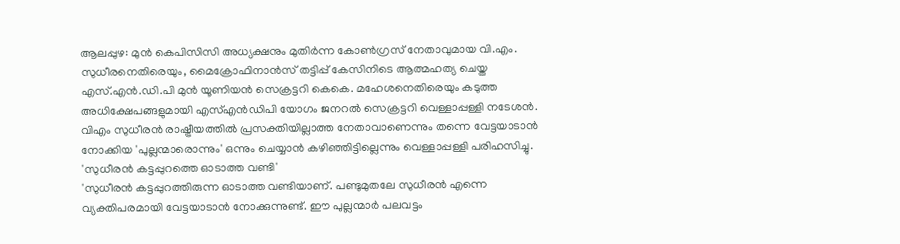ആലപ്പുഴ: മുൻ കെപിസിസി അധ്യക്ഷനും മുതിർന്ന കോൺഗ്രസ് നേതാവുമായ വി.എം. സുധീരനെതിരെയും, മൈക്രോഫിനാൻസ് തട്ടിപ്പ് കേസിനിടെ ആത്മഹത്യ ചെയ്ത എസ്.എൻ.ഡി.പി മുൻ യൂണിയൻ സെക്രട്ടറി കെകെ. മഹേശനെതിരെയും കടുത്ത അധിക്ഷേപങ്ങളുമായി എസ്എൻഡിപി യോഗം ജനറൽ സെക്രട്ടറി വെള്ളാപ്പള്ളി നടേശൻ. വിഎം സുധീരൻ രാഷ്ട്രീയത്തിൽ പ്രസക്തിയില്ലാത്ത നേതാവാണെന്നും തന്നെ വേട്ടയാടാൻ നോക്കിയ 'പുല്ലന്മാരൊന്നും' ഒന്നും ചെയ്യാൻ കഴിഞ്ഞിട്ടില്ലെന്നും വെള്ളാപ്പള്ളി പരിഹസിച്ചു.
'സുധീരൻ കട്ടപ്പുറത്തെ ഓടാത്ത വണ്ടി'
'സുധീരൻ കട്ടപ്പുറത്തിരുന്ന ഓടാത്ത വണ്ടിയാണ്. പണ്ടുമുതലേ സുധീരൻ എന്നെ വ്യക്തിപരമായി വേട്ടയാടാൻ നോക്കുന്നുണ്ട്. ഈ പുല്ലന്മാർ പലവട്ടം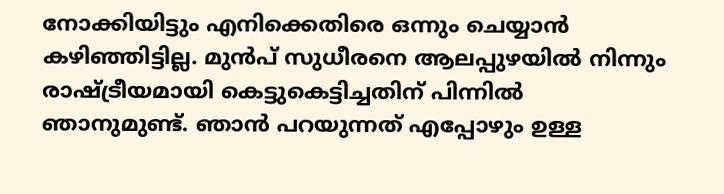നോക്കിയിട്ടും എനിക്കെതിരെ ഒന്നും ചെയ്യാൻ കഴിഞ്ഞിട്ടില്ല. മുൻപ് സുധീരനെ ആലപ്പുഴയിൽ നിന്നും രാഷ്ട്രീയമായി കെട്ടുകെട്ടിച്ചതിന് പിന്നിൽ ഞാനുമുണ്ട്. ഞാൻ പറയുന്നത് എപ്പോഴും ഉള്ള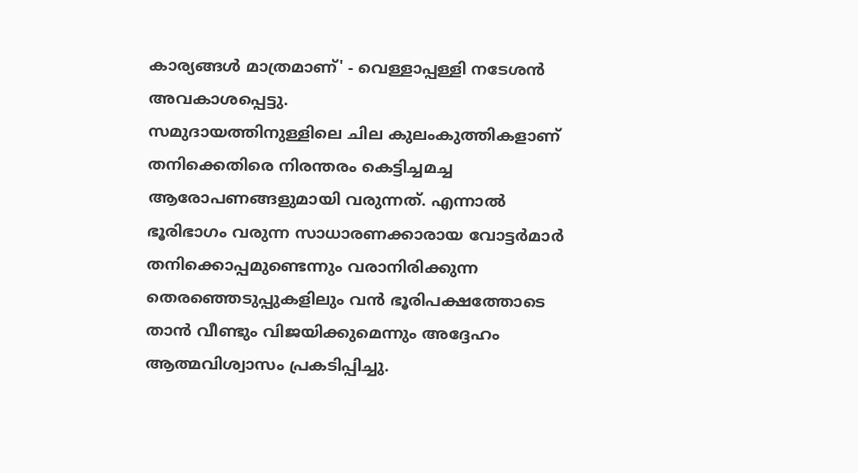കാര്യങ്ങൾ മാത്രമാണ്' - വെള്ളാപ്പള്ളി നടേശൻ അവകാശപ്പെട്ടു.
സമുദായത്തിനുള്ളിലെ ചില കുലംകുത്തികളാണ് തനിക്കെതിരെ നിരന്തരം കെട്ടിച്ചമച്ച ആരോപണങ്ങളുമായി വരുന്നത്. എന്നാൽ ഭൂരിഭാഗം വരുന്ന സാധാരണക്കാരായ വോട്ടർമാർ തനിക്കൊപ്പമുണ്ടെന്നും വരാനിരിക്കുന്ന തെരഞ്ഞെടുപ്പുകളിലും വൻ ഭൂരിപക്ഷത്തോടെ താൻ വീണ്ടും വിജയിക്കുമെന്നും അദ്ദേഹം ആത്മവിശ്വാസം പ്രകടിപ്പിച്ചു.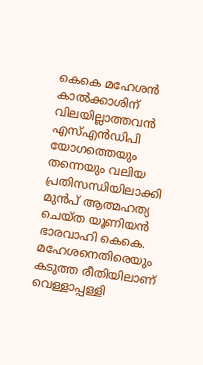കെകെ മഹേശൻ കാൽക്കാശിന് വിലയില്ലാത്തവൻ
എസ്എൻഡിപി യോഗത്തെയും തന്നെയും വലിയ പ്രതിസന്ധിയിലാക്കി മുൻപ് ആത്മഹത്യ ചെയ്ത യൂണിയൻ ഭാരവാഹി കെകെ. മഹേശനെതിരെയും കടുത്ത രീതിയിലാണ് വെള്ളാപ്പള്ളി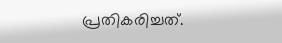പ്രതികരിച്ചത്.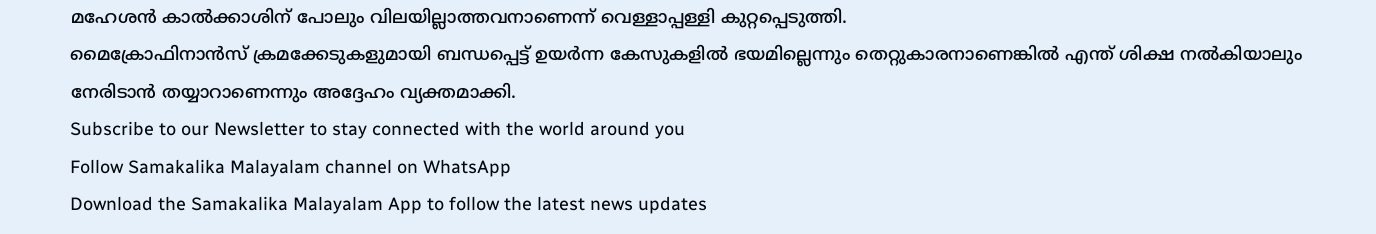മഹേശൻ കാൽക്കാശിന് പോലും വിലയില്ലാത്തവനാണെന്ന് വെള്ളാപ്പള്ളി കുറ്റപ്പെടുത്തി.
മൈക്രോഫിനാൻസ് ക്രമക്കേടുകളുമായി ബന്ധപ്പെട്ട് ഉയർന്ന കേസുകളിൽ ഭയമില്ലെന്നും തെറ്റുകാരനാണെങ്കിൽ എന്ത് ശിക്ഷ നൽകിയാലും നേരിടാൻ തയ്യാറാണെന്നും അദ്ദേഹം വ്യക്തമാക്കി.
Subscribe to our Newsletter to stay connected with the world around you
Follow Samakalika Malayalam channel on WhatsApp
Download the Samakalika Malayalam App to follow the latest news updates